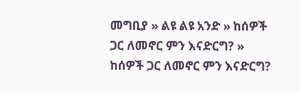መግቢያ » ልዩ ልዩ አንድ » ከሰዎች ጋር ለመኖር ምን እናድርግ? » ከሰዎች ጋር ለመኖር ምን እናድርግ?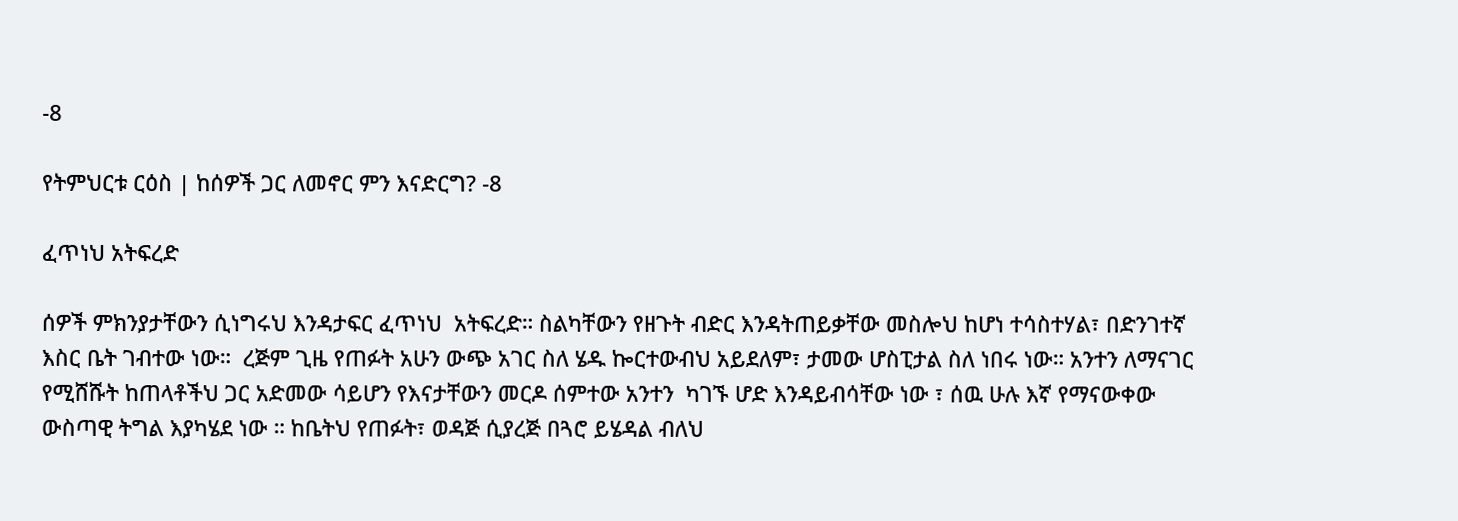-8

የትምህርቱ ርዕስ | ከሰዎች ጋር ለመኖር ምን እናድርግ? -8

ፈጥነህ አትፍረድ

ሰዎች ምክንያታቸውን ሲነግሩህ እንዳታፍር ፈጥነህ  አትፍረድ። ስልካቸውን የዘጉት ብድር እንዳትጠይቃቸው መስሎህ ከሆነ ተሳስተሃል፣ በድንገተኛ እስር ቤት ገብተው ነው።  ረጅም ጊዜ የጠፉት አሁን ውጭ አገር ስለ ሄዱ ኰርተውብህ አይደለም፣ ታመው ሆስፒታል ስለ ነበሩ ነው። አንተን ለማናገር የሚሸሹት ከጠላቶችህ ጋር አድመው ሳይሆን የእናታቸውን መርዶ ሰምተው አንተን  ካገኙ ሆድ እንዳይብሳቸው ነው ፣ ሰዉ ሁሉ እኛ የማናውቀው ውስጣዊ ትግል እያካሄደ ነው ። ከቤትህ የጠፉት፣ ወዳጅ ሲያረጅ በጓሮ ይሄዳል ብለህ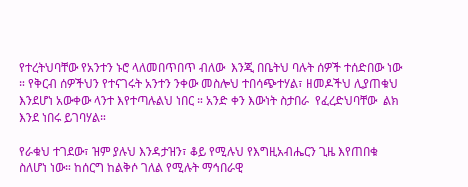የተረትህባቸው የአንተን ኑሮ ላለመበጥበጥ ብለው  እንጂ በቤትህ ባሉት ሰዎች ተሰድበው ነው ። የቅርብ ሰዎችህን የተናገሩት አንተን ንቀው መስሎህ ተበሳጭተሃል፣ ዘመዶችህ ሊያጠቁህ እንደሆነ አውቀው ላንተ እየተጣሉልህ ነበር ። አንድ ቀን እውነት ስታበራ  የፈረድህባቸው  ልክ እንደ ነበሩ ይገባሃል።

የራቁህ ተገደው፣ ዝም ያሉህ እንዳታዝን፣ ቆይ የሚሉህ የእግዚአብሔርን ጊዜ እየጠበቁ ስለሆነ ነው። ከሰርግ ከልቅሶ ገለል የሚሉት ማኅበራዊ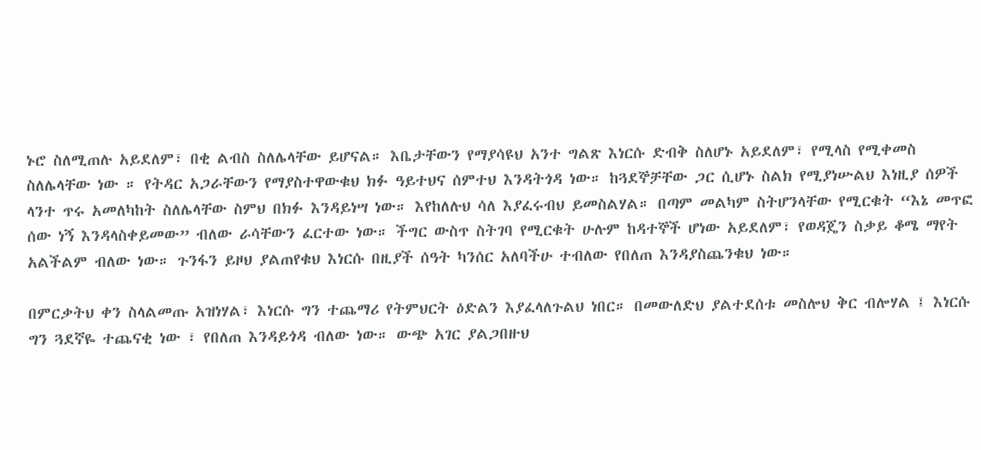ኑሮ ስለሚጠሉ አይደለም፣ በቂ ልብስ ስለሌላቸው ይሆናል። እቤታቸውን የማያሳዩህ አንተ ግልጽ እነርሱ ድብቅ ስለሆኑ አይደለም፣ የሚላስ የሚቀመስ ስለሌላቸው ነው ። የትዳር አጋራቸውን የማያስተዋውቁህ ክፉ ዓይተህና ሰምተህ እንዳትጎዳ ነው። ከጓደኞቻቸው ጋር ሲሆኑ ስልክ የሚያነሡልህ እነዚያ ሰዎች ላንተ ጥሩ አመለካከት ስለሌላቸው ስምህ በክፉ እንዳይነሣ ነው። እየከለሉህ ሳለ እያፈሩብህ ይመስልሃል። በጣም መልካም ስትሆንላቸው የሚርቁት “እኔ መጥፎ ሰው ነኝ እንዳላስቀይመው” ብለው ራሳቸውን ፈርተው ነው። ችግር ውስጥ ስትገባ የሚርቁት ሁሉም ከዳተኞች ሆነው አይደለም፣ የወዳጄን ስቃይ ቆሜ ማየት አልችልም ብለው ነው። ጉንፋን ይዞህ ያልጠየቁህ እነርሱ በዚያች ሰዓት ካንሰር አለባችሁ ተብለው የበለጠ እንዳያስጨንቁህ ነው።

በምርቃትህ ቀን ስላልመጡ አዝነሃል፣ እነርሱ ግን ተጨማሪ የትምህርት ዕድልን እያፈላለጉልህ ነበር። በመውለድህ ያልተደሰቱ መስሎህ ቅር ብሎሃል ፤ እነርሱ ግን ጓደኛዬ ተጨናቂ ነው ፣ የበለጠ እንዳይጎዳ ብለው ነው። ውጭ አገር ያልጋበዙህ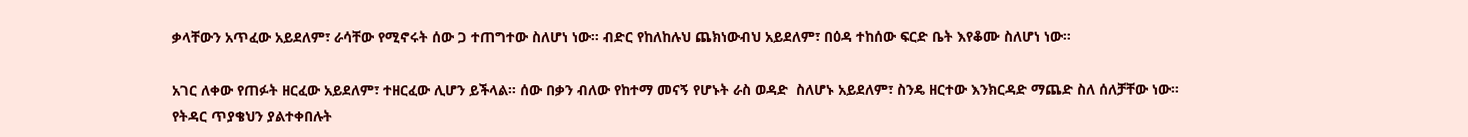ቃላቸውን አጥፈው አይደለም፣ ራሳቸው የሚኖሩት ሰው ጋ ተጠግተው ስለሆነ ነው። ብድር የከለከሉህ ጨክነውብህ አይደለም፣ በዕዳ ተከሰው ፍርድ ቤት እየቆሙ ስለሆነ ነው።

አገር ለቀው የጠፉት ዘርፈው አይደለም፣ ተዘርፈው ሊሆን ይችላል። ሰው በቃን ብለው የከተማ መናኝ የሆኑት ራስ ወዳድ  ስለሆኑ አይደለም፣ ስንዴ ዘርተው እንክርዳድ ማጨድ ስለ ሰለቻቸው ነው። የትዳር ጥያቄህን ያልተቀበሉት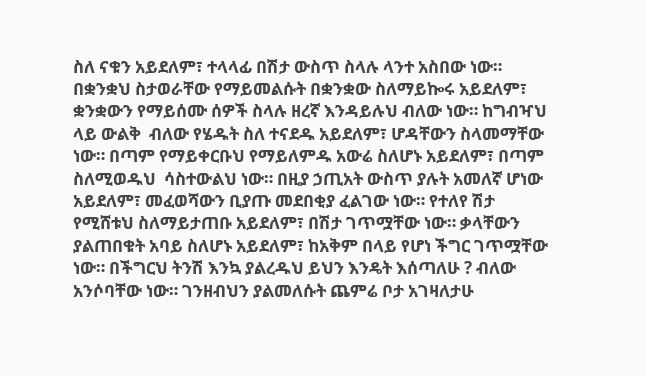ስለ ናቁን አይደለም፣ ተላላፊ በሽታ ውስጥ ስላሉ ላንተ አስበው ነው። በቋንቋህ ስታወራቸው የማይመልሱት በቋንቋው ስለማይኰሩ አይደለም፣ ቋንቋውን የማይሰሙ ሰዎች ስላሉ ዘረኛ እንዳይሉህ ብለው ነው። ከግብዣህ ላይ ውልቅ  ብለው የሄዱት ስለ ተናደዱ አይደለም፣ ሆዳቸውን ስላመማቸው ነው። በጣም የማይቀርቡህ የማይለምዱ አውሬ ስለሆኑ አይደለም፣ በጣም ስለሚወዱህ  ሳስተውልህ ነው። በዚያ ኃጢአት ውስጥ ያሉት አመለኛ ሆነው አይደለም፣ መፈወሻውን ቢያጡ መደበቂያ ፈልገው ነው። የተለየ ሽታ የሚሸቱህ ስለማይታጠቡ አይደለም፣ በሽታ ገጥሟቸው ነው። ቃላቸውን ያልጠበቁት አባይ ስለሆኑ አይደለም፣ ከአቅም በላይ የሆነ ችግር ገጥሟቸው ነው። በችግርህ ትንሽ እንኳ ያልረዱህ ይህን እንዴት እሰጣለሁ ? ብለው አንሶባቸው ነው። ገንዘብህን ያልመለሱት ጨምሬ ቦታ አገዛለታሁ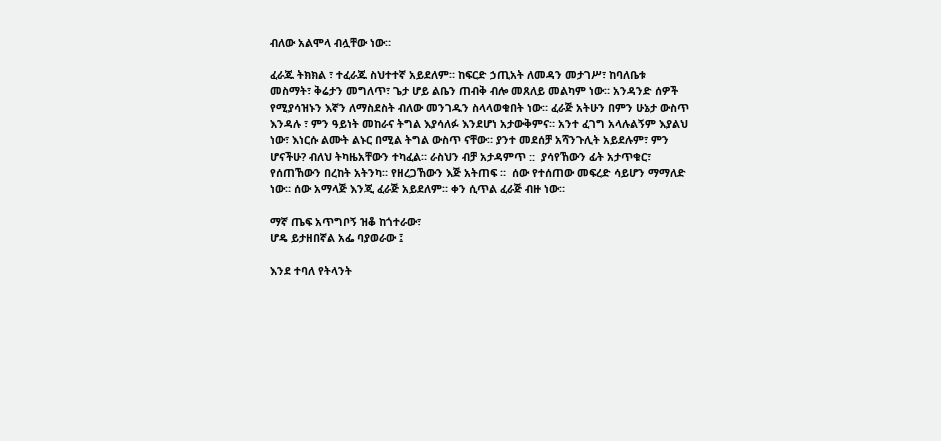ብለው አልሞላ ብሏቸው ነው።

ፈራጁ ትክክል ፣ ተፈራጁ ስህተተኛ አይደለም። ከፍርድ ኃጢአት ለመዳን መታገሥ፣ ከባለቤቱ መስማት፣ ቅሬታን መግለጥ፣ ጌታ ሆይ ልቤን ጠብቅ ብሎ መጸለይ መልካም ነው። አንዳንድ ሰዎች የሚያሳዝኑን እኛን ለማስደስት ብለው መንገዱን ስላላወቁበት ነው። ፈራጅ አትሁን በምን ሁኔታ ውስጥ እንዳሉ ፣ ምን ዓይነት መከራና ትግል እያሳለፉ እንደሆነ አታውቅምና። አንተ ፈገግ አላሉልኝም እያልህ ነው፣ እነርሱ ልሙት ልኑር በሚል ትግል ውስጥ ናቸው። ያንተ መደሰቻ አሻንጉሊት አይደሉም፣ ምን ሆናችሁ? ብለህ ትካዜአቸውን ተካፈል። ራስህን ብቻ አታዳምጥ ::  ያሳየኸውን ፊት አታጥቁር፣ የሰጠኸውን በረከት አትንካ። የዘረጋኸውን እጅ አትጠፍ ።  ሰው የተሰጠው መፍረድ ሳይሆን ማማለድ ነው። ሰው አማላጅ እንጂ ፈራጅ አይደለም። ቀን ሲጥል ፈራጅ ብዙ ነው።

ማኛ ጤፍ አጥግቦኝ ዝቆ ከጎተራው፣
ሆዴ ይታዘበኛል አፌ ባያወራው ፤

እንደ ተባለ የትላንት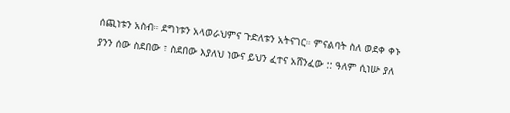ሰጪነቱን አስብ። ደግነቱን አላወራህምና ጉድለቱን አትናገር። ምናልባት ስለ ወደቀ ቀኑ ያንን ሰው ስደበው ፣ ስደበው እያለህ ነውና ይህን ፈተና አሸንፈው :: ዓለም ሲነሡ ያለ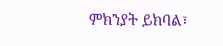ምክንያት ይክባል፣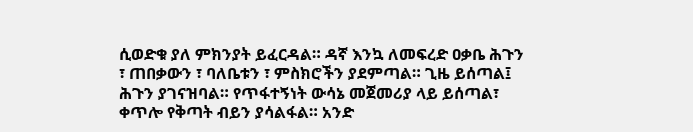ሲወድቁ ያለ ምክንያት ይፈርዳል። ዳኛ እንኳ ለመፍረድ ዐቃቤ ሕጉን ፣ ጠበቃውን ፣ ባለቤቱን ፣ ምስክሮችን ያደምጣል። ጊዜ ይሰጣል፤ ሕጉን ያገናዝባል። የጥፋተኝነት ውሳኔ መጀመሪያ ላይ ይሰጣል፣ ቀጥሎ የቅጣት ብይን ያሳልፋል። አንድ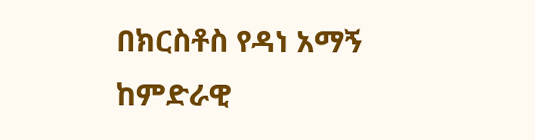በክርስቶስ የዳነ አማኝ ከምድራዊ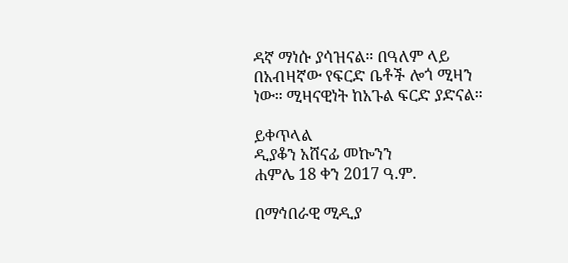ዳኛ ማነሱ ያሳዝናል። በዓለም ላይ በአብዛኛው የፍርድ ቤቶች ሎጎ ሚዛን ነው። ሚዛናዊነት ከአጉል ፍርድ ያድናል።

ይቀጥላል
ዲያቆን አሸናፊ መኰንን
ሐምሌ 18 ቀን 2017 ዓ.ም.

በማኅበራዊ ሚዲያ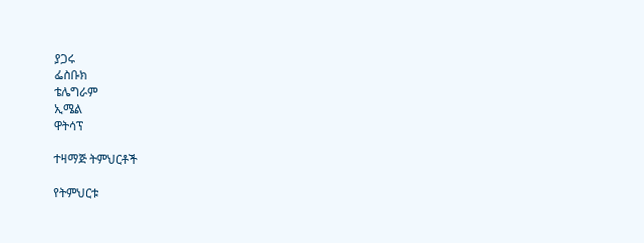ያጋሩ
ፌስቡክ
ቴሌግራም
ኢሜል
ዋትሳፕ

ተዛማጅ ትምህርቶች

የትምህርቱ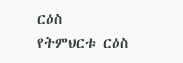ርዕስ
የትምህርቱ ርዕስ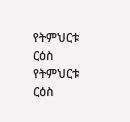የትምህርቱ ርዕስ
የትምህርቱ ርዕስ